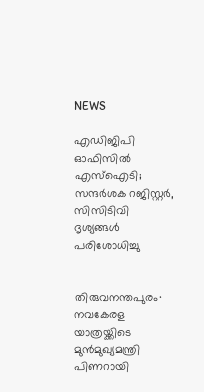NEWS

എഡിജിപി ഓഫിസിൽ എസ്ഐടി; സന്ദർശക റജിസ്റ്റർ, സിസിടിവി ദൃശ്യങ്ങൾ പരിശോധിച്ചു


തിരുവനന്തപുരം∙ നവകേരള യാത്രയ്ക്കിടെ മുന്‍മുഖ്യമന്ത്രി പിണറായി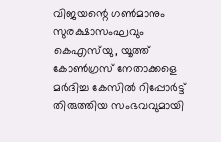വിജയന്റെ ഗണ്‍മാനും സുരക്ഷാസംഘവും കെഎസ്‌‍യു, യൂത്ത് കോണ്‍ഗ്രസ് നേതാക്കളെ മര്‍ദിച്ച കേസില്‍ റിപ്പോര്‍ട്ട് തിരുത്തിയ സംഭവവുമായി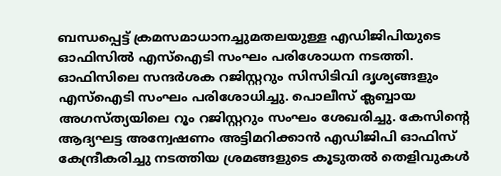ബന്ധപ്പെട്ട് ക്രമസമാധാനച്ചുമതലയുള്ള എഡിജിപിയുടെ ഓഫിസില്‍ എസ്‌ഐടി സംഘം പരിശോധന നടത്തി. ഓഫിസിലെ സന്ദര്‍ശക റജിസ്റ്ററും സിസിടിവി ദൃശ്യങ്ങളും എസ്‌ഐടി സംഘം പരിശോധിച്ചു. പൊലീസ് ക്ലബ്ബായ അഗസ്ത്യയിലെ റൂം റജിസ്റ്ററും സംഘം ശേഖരിച്ചു. കേസിന്റെ ആദ്യഘട്ട അന്വേഷണം അട്ടിമറിക്കാന്‍ എഡിജിപി ഓഫിസ് കേന്ദ്രീകരിച്ചു നടത്തിയ ശ്രമങ്ങളുടെ കൂടുതല്‍ തെളിവുകള്‍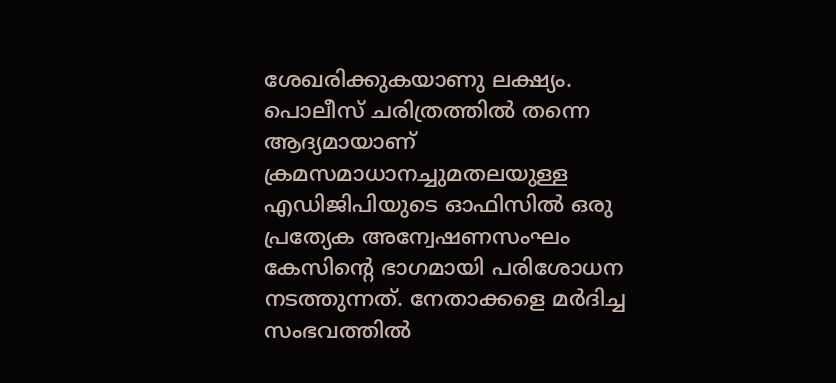ശേഖരിക്കുകയാണു ലക്ഷ്യം. പൊലീസ് ചരിത്രത്തില്‍ തന്നെ ആദ്യമായാണ് ക്രമസമാധാനച്ചുമതലയുള്ള എഡിജിപിയുടെ ഓഫിസില്‍ ഒരു പ്രത്യേക അന്വേഷണസംഘം കേസിന്റെ ഭാഗമായി പരിശോധന നടത്തുന്നത്. നേതാക്കളെ മര്‍ദിച്ച സംഭവത്തില്‍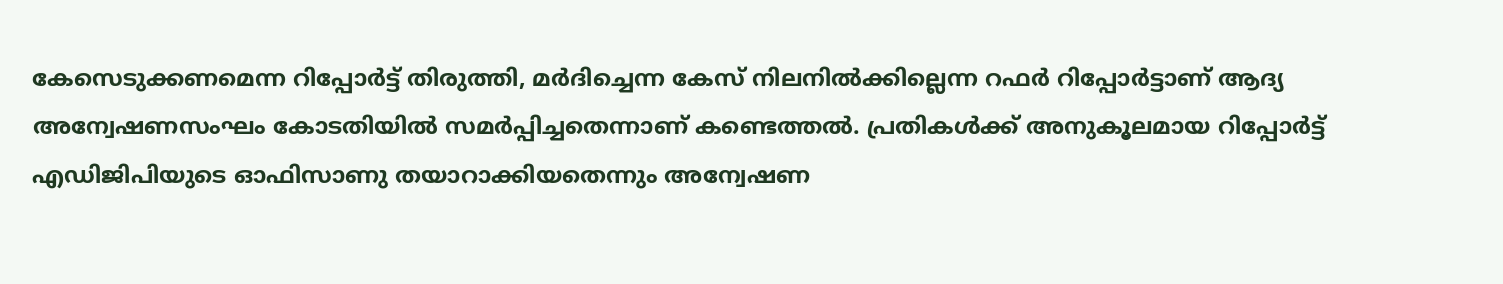കേസെടുക്കണമെന്ന റിപ്പോര്‍ട്ട് തിരുത്തി, മര്‍ദിച്ചെന്ന കേസ് നിലനില്‍ക്കില്ലെന്ന റഫര്‍ റിപ്പോര്‍ട്ടാണ് ആദ്യ അന്വേഷണസംഘം കോടതിയില്‍ സമര്‍പ്പിച്ചതെന്നാണ് കണ്ടെത്തല്‍. പ്രതികള്‍ക്ക് അനുകൂലമായ റിപ്പോര്‍ട്ട് എഡിജിപിയുടെ ഓഫിസാണു തയാറാക്കിയതെന്നും അന്വേഷണ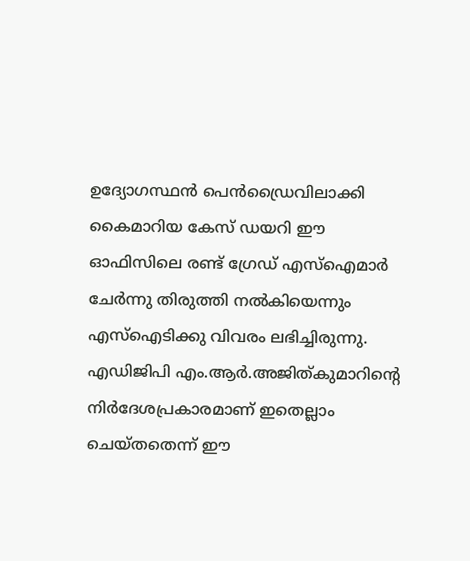ഉദ്യോഗസ്ഥന്‍ പെന്‍ഡ്രൈവിലാക്കി കൈമാറിയ കേസ് ഡയറി ഈ ഓഫിസിലെ രണ്ട് ഗ്രേഡ് എസ്‌ഐമാര്‍ ചേര്‍ന്നു തിരുത്തി നല്‍കിയെന്നും എസ്‌ഐടിക്കു വിവരം ലഭിച്ചിരുന്നു. എഡിജിപി എം.ആര്‍.അജിത്കുമാറിന്റെ നിര്‍ദേശപ്രകാരമാണ് ഇതെല്ലാം ചെയ്തതെന്ന് ഈ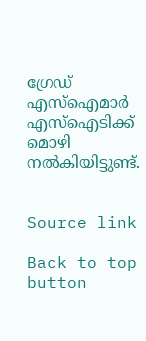ഗ്രേഡ് എസ്‌ഐമാര്‍ എസ്‌ഐടിക്ക് മൊഴി നല്‍കിയിട്ടുണ്ട്.


Source link

Back to top button